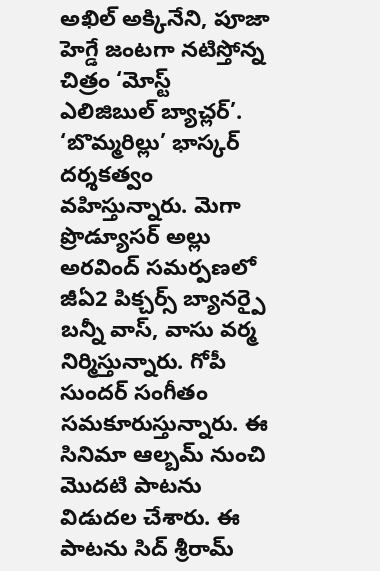అఖిల్ అక్కినేని, పూజా హెగ్డే జంటగా నటిస్తోన్న చిత్రం ‘మోస్ట్ ఎలిజిబుల్ బ్యాచ్లర్’. ‘బొమ్మరిల్లు’ భాస్కర్ దర్శకత్వం వహిస్తున్నారు. మెగా ప్రొడ్యూసర్ అల్లు అరవింద్ సమర్పణలో జీఏ2 పిక్చర్స్ బ్యానర్పై బన్నీ వాస్, వాసు వర్మ నిర్మిస్తున్నారు. గోపీ సుందర్ సంగీతం సమకూరుస్తున్నారు. ఈ సినిమా ఆల్బమ్ నుంచి మొదటి పాటను విడుదల చేశారు. ఈ పాటను సిద్ శ్రీరామ్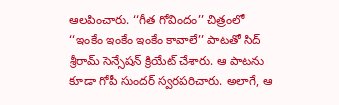ఆలపించారు. ‘‘గీత గోవిందం’’ చిత్రంలో ‘‘ఇంకేం ఇంకేం ఇంకేం కావాలే’’ పాటతో సిద్ శ్రీరామ్ సెన్సేషన్ క్రియేట్ చేశారు. ఆ పాటను కూడా గోపీ సుందర్ స్వరపరిచారు. అలాగే, ఆ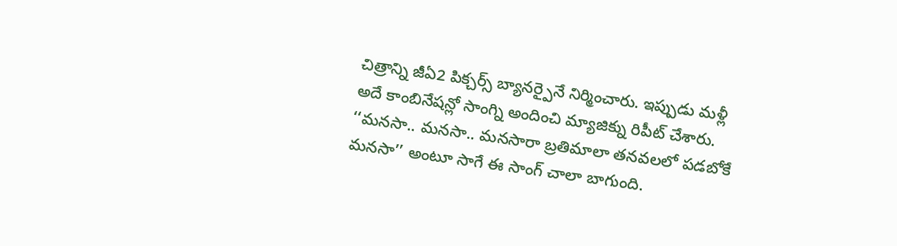చిత్రాన్ని జీఏ2 పిక్చర్స్ బ్యానర్పైనే నిర్మించారు. ఇప్పుడు మళ్లీ అదే కాంబినేషన్లో సాంగ్ని అందించి మ్యాజిక్ను రిపీట్ చేశారు. ‘‘మనసా.. మనసా.. మనసారా బ్రతిమాలా తనవలలో పడబోకే మనసా’’ అంటూ సాగే ఈ సాంగ్ చాలా బాగుంది.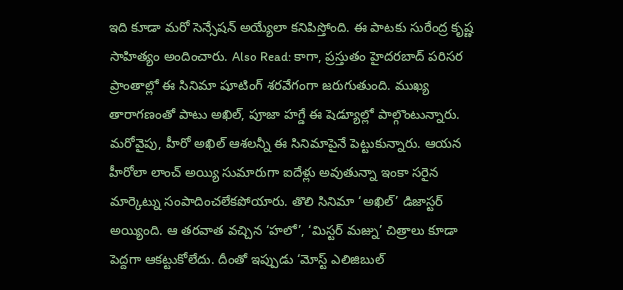ఇది కూడా మరో సెన్సేషన్ అయ్యేలా కనిపిస్తోంది. ఈ పాటకు సురేంద్ర కృష్ణ సాహిత్యం అందించారు. Also Read: కాగా, ప్రస్తుతం హైదరబాద్ పరిసర ప్రాంతాల్లో ఈ సినిమా షూటింగ్ శరవేగంగా జరుగుతుంది. ముఖ్య తారాగణంతో పాటు అఖిల్, పూజా హగ్డే ఈ షెడ్యూల్లో పాల్గొంటున్నారు. మరోవైపు, హీరో అఖిల్ ఆశలన్నీ ఈ సినిమాపైనే పెట్టుకున్నారు. ఆయన హీరోలా లాంచ్ అయ్యి సుమారుగా ఐదేళ్లు అవుతున్నా ఇంకా సరైన మార్కెట్ను సంపాదించలేకపోయారు. తొలి సినిమా ‘అఖిల్’ డిజాస్టర్ అయ్యింది. ఆ తరవాత వచ్చిన ‘హలో’, ‘మిస్టర్ మజ్ను’ చిత్రాలు కూడా పెద్దగా ఆకట్టుకోలేదు. దీంతో ఇప్పుడు ‘మోస్ట్ ఎలిజిబుల్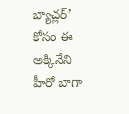బ్యాచ్లర్’ కోసం ఈ అక్కినేని హీరో బాగా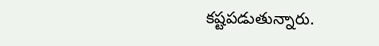కష్టపడుతున్నారు.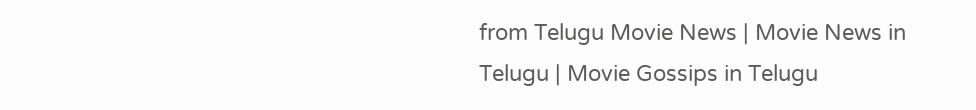from Telugu Movie News | Movie News in Telugu | Movie Gossips in Telugu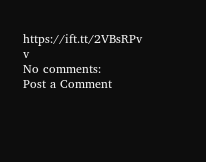https://ift.tt/2VBsRPv
v
No comments:
Post a Comment